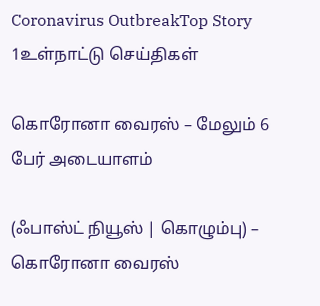Coronavirus OutbreakTop Story 1உள்நாட்டு செய்திகள்

கொரோனா வைரஸ் – மேலும் 6 பேர் அடையாளம்

(ஃபாஸ்ட் நியூஸ் | கொழும்பு) – கொரோனா வைரஸ்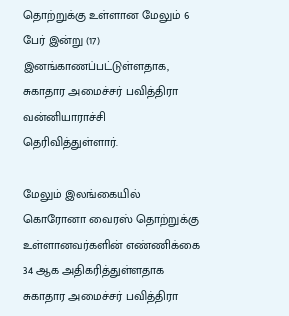தொற்றுக்கு உள்ளான மேலும் 6 பேர் இன்று (17) இனங்காணப்பட்டுள்ளதாக, சுகாதார அமைச்சர் பவித்திரா வன்னியாராச்சி தெரிவித்துள்ளார்.

மேலும் இலங்கையில் கொரோனா வைரஸ் தொற்றுக்கு உள்ளானவர்களின் எண்ணிக்கை 34 ஆக அதிகரித்துள்ளதாக சுகாதார அமைச்சர் பவித்திரா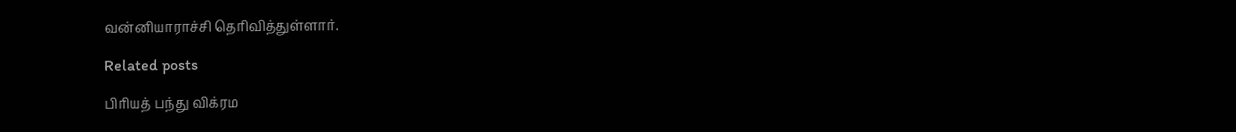வன்னியாராச்சி தெரிவித்துள்ளார்.

Related posts

பிரியத் பந்து விக்ரம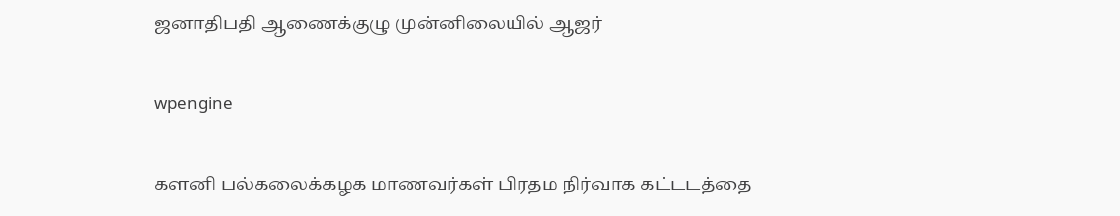ஜனாதிபதி ஆணைக்குழு முன்னிலையில் ஆஜர்

wpengine

களனி பல்கலைக்கழக மாணவர்கள் பிரதம நிர்வாக கட்டடத்தை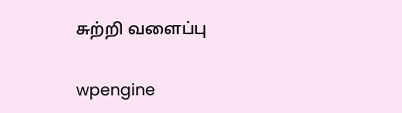சுற்றி வளைப்பு

wpengine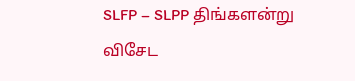SLFP – SLPP திங்களன்று விசேட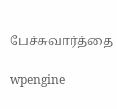பேச்சுவார்த்தை

wpengine